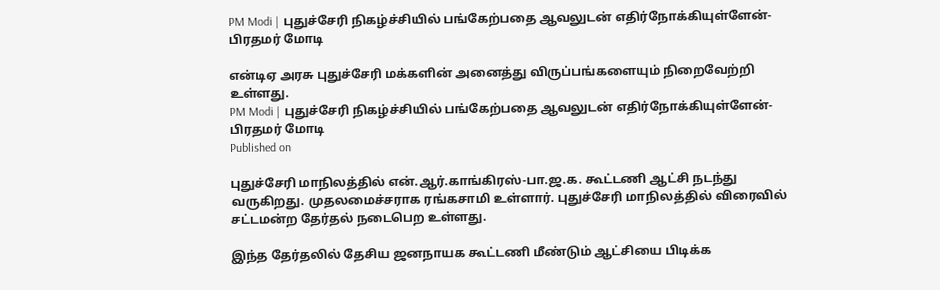PM Modi | புதுச்சேரி நிகழ்ச்சியில் பங்கேற்பதை ஆவலுடன் எதிர்நோக்கியுள்ளேன்- பிரதமர் மோடி

என்டிஏ அரசு புதுச்சேரி மக்களின் அனைத்து விருப்பங்களையும் நிறைவேற்றி உள்ளது.
PM Modi | புதுச்சேரி நிகழ்ச்சியில் பங்கேற்பதை ஆவலுடன் எதிர்நோக்கியுள்ளேன்- பிரதமர் மோடி
Published on

புதுச்சேரி மாநிலத்தில் என்.ஆர்.காங்கிரஸ்-பா.ஜ.க. கூட்டணி ஆட்சி நடந்து வருகிறது. முதலமைச்சராக ரங்கசாமி உள்ளார். புதுச்சேரி மாநிலத்தில் விரைவில் சட்டமன்ற தேர்தல் நடைபெற உள்ளது.

இந்த தேர்தலில் தேசிய ஜனநாயக கூட்டணி மீண்டும் ஆட்சியை பிடிக்க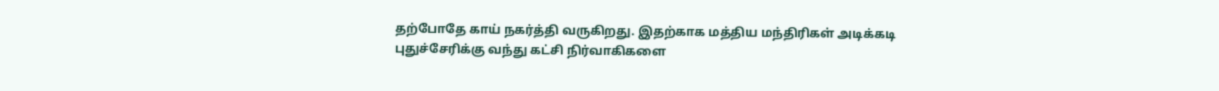தற்போதே காய் நகர்த்தி வருகிறது. இதற்காக மத்திய மந்திரிகள் அடிக்கடி புதுச்சேரிக்கு வந்து கட்சி நிர்வாகிகளை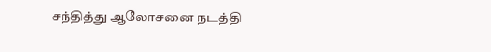சந்தித்து ஆலோசனை நடத்தி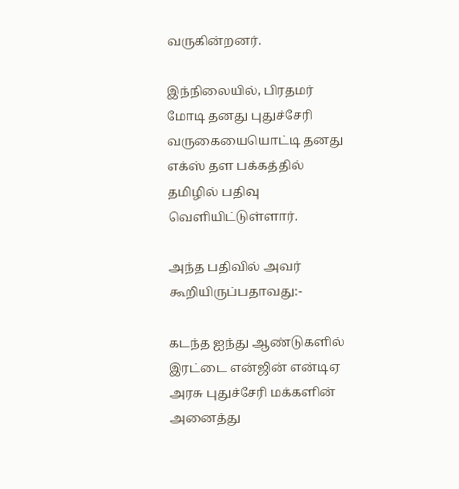வருகின்றனர்.

இந்நிலையில், பிரதமர் மோடி தனது புதுச்சேரி வருகையையொட்டி தனது எக்ஸ் தள பக்கத்தில் தமிழில் பதிவு வௌியிட்டுள்ளார்.

அந்த பதிவில் அவர் கூறியிருப்பதாவது:-

கடந்த ஐந்து ஆண்டுகளில் இரட்டை என்ஜின் என்டிஏ அரசு புதுச்சேரி மக்களின் அனைத்து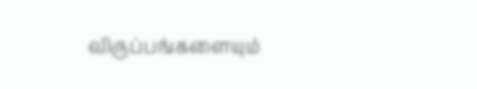விருப்பங்களையும்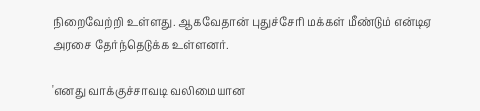நிறைவேற்றி உள்ளது. ஆகவேதான் புதுச்சேரி மக்கள் மீண்டும் என்டிஏ அரசை தேர்ந்தெடுக்க உள்ளனர்.

'எனது வாக்குச்சாவடி வலிமையான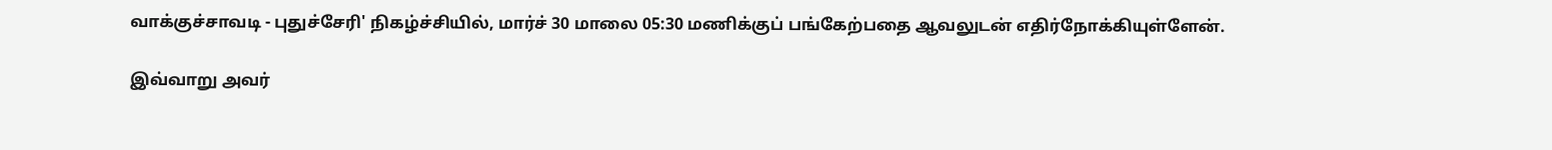வாக்குச்சாவடி - புதுச்சேரி' நிகழ்ச்சியில், மார்ச் 30 மாலை 05:30 மணிக்குப் பங்கேற்பதை ஆவலுடன் எதிர்நோக்கியுள்ளேன்.

இவ்வாறு அவர்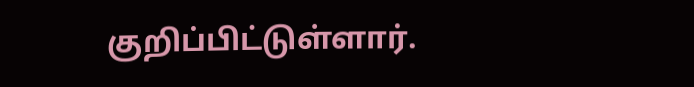குறிப்பிட்டுள்ளார்.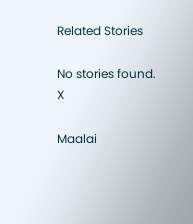Related Stories

No stories found.
X

Maalai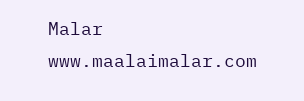Malar
www.maalaimalar.com